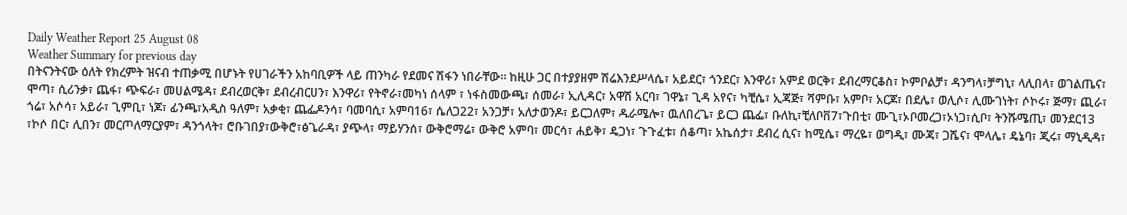Daily Weather Report 25 August 08
Weather Summary for previous day
በትናንትናው ዕለት የክረምት ዝናብ ተጠቃሚ በሆኑት የሀገራችን አከባቢዎች ላይ ጠንካራ የደመና ሽፋን ነበራቸው፡፡ ከዚሁ ጋር በተያያዘም ሽሬእንደሥላሴ፣ አይደር፣ ጎንደር፣ እንዋሪ፣ አምደ ወርቅ፣ ደብረማርቆስ፣ ኮምቦልቻ፣ ዳንግላ፣ቻግኒ፣ ላሊበላ፣ ወገልጤና፣ ሞጣ፣ ሲሪንቃ፣ ጨፋ፣ ጭፍራ፣ መሀልሜዳ፣ ደብረወርቅ፣ ደብረብርሀን፣ እንዋሪ፣ የትኖራ፣መካነ ሰላም ፣ ነፋስመውጫ፣ ሰመራ፣ ኢሊዳር፣ አዋሽ አርባ፣ ገዋኔ፣ ጊዳ አየና፣ ካቺሴ፣ ኢጃጅ፣ ሻምቡ፣ አምቦ፣ አርጆ፣ በደሌ፣ ወሊሶ፣ ሊሙገነት፣ ሶኮሩ፣ ጅማ፣ ጪራ፣ ጎሬ፣ አሶሳ፣ አይራ፣ ጊምቢ፣ ነጆ፣ ፊንጫ፣አዲስ ዓለም፣ አቃቂ፣ ጨፌዶንሳ፣ ባመባሲ፣ አምባ16፣ ሴለጋ22፣ አንጋቻ፣ አለታወንዶ፣ ይርጋለም፣ ዱራሜሎ፣ ዉለበረጌ፣ ይርጋ ጨፌ፣ ቡለኪ፣ቺለቦቨ7፣ጉበቲ፣ ሙጊ፣ኦቦመረጋ፣ኦነጋ፣ሲቦ፣ ትንሹሜጢ፣ መንደር13 ፣ኮሶ በር፣ ሊበን፣ መርጦለማርያም፣ ዳንጎላት፣ ሮቡገበያ፣ውቅሮ፣ፅጌራዳ፣ ያጭላ፣ ማይሃንሰ፣ ውቅሮማሬ፣ ውቅሮ አምባ፣ መርሳ፣ ሐይቅ፣ ዴጋነ፣ ጉጉፈቱ፣ ሰቆጣ፣ አኬሰታ፣ ደብረ ሲና፣ ከሚሴ፣ ማረዬ፣ ወግዲ፣ ሙጃ፣ ጋሼና፣ ሞላሌ፣ ዴኔባ፣ ጂሩ፣ ማኒዲዳ፣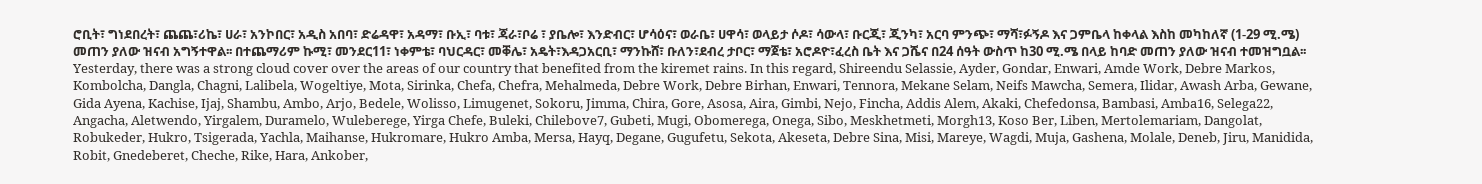ሮቢት፣ ግነደበረት፣ ጨጨ፣ሪኬ፣ ሀራ፣ አንኮበር፣ አዲስ አበባ፣ ድሬዳዋ፣ አዳማ፣ ቡኢ፣ ባቱ፣ ጃራ፣ቦሬ ፣ ያቤሎ፣ እንድብር፣ ሆሳዕና፣ ወራቤ፣ ሀዋሳ፣ ወላይታ ሶዶ፣ ሳውላ፣ ቡርጂ፣ ጂንካ፣ አርባ ምንጭ፣ ማሻ፣ፉኝዶ እና ጋምቤላ ከቀላል እስከ መካከለኛ (1-29 ሚ.ሜ) መጠን ያለው ዝናብ አግኝተዋል፡፡ በተጨማሪም ኩሚ፣ መንደር11፣ ነቀምቴ፣ ባህርዳር፣ መቐሌ፣ አዴት፣እዳጋአርቢ፣ ማንኩሸ፣ ቡለን፣ደብረ ታቦር፣ ማጀቴ፣ አሮዶዮ፣ፈረስ ቤት እና ጋሼና በ24 ሰዓት ውስጥ ከ30 ሚ.ሜ በላይ ከባድ መጠን ያለው ዝናብ ተመዝግቧል፡፡
Yesterday, there was a strong cloud cover over the areas of our country that benefited from the kiremet rains. In this regard, Shireendu Selassie, Ayder, Gondar, Enwari, Amde Work, Debre Markos, Kombolcha, Dangla, Chagni, Lalibela, Wogeltiye, Mota, Sirinka, Chefa, Chefra, Mehalmeda, Debre Work, Debre Birhan, Enwari, Tennora, Mekane Selam, Neifs Mawcha, Semera, Ilidar, Awash Arba, Gewane, Gida Ayena, Kachise, Ijaj, Shambu, Ambo, Arjo, Bedele, Wolisso, Limugenet, Sokoru, Jimma, Chira, Gore, Asosa, Aira, Gimbi, Nejo, Fincha, Addis Alem, Akaki, Chefedonsa, Bambasi, Amba16, Selega22, Angacha, Aletwendo, Yirgalem, Duramelo, Wuleberege, Yirga Chefe, Buleki, Chilebove7, Gubeti, Mugi, Obomerega, Onega, Sibo, Meskhetmeti, Morgh13, Koso Ber, Liben, Mertolemariam, Dangolat, Robukeder, Hukro, Tsigerada, Yachla, Maihanse, Hukromare, Hukro Amba, Mersa, Hayq, Degane, Gugufetu, Sekota, Akeseta, Debre Sina, Misi, Mareye, Wagdi, Muja, Gashena, Molale, Deneb, Jiru, Manidida, Robit, Gnedeberet, Cheche, Rike, Hara, Ankober,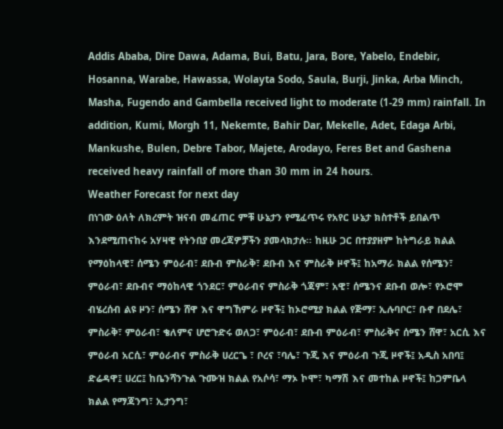Addis Ababa, Dire Dawa, Adama, Bui, Batu, Jara, Bore, Yabelo, Endebir, Hosanna, Warabe, Hawassa, Wolayta Sodo, Saula, Burji, Jinka, Arba Minch, Masha, Fugendo and Gambella received light to moderate (1-29 mm) rainfall. In addition, Kumi, Morgh 11, Nekemte, Bahir Dar, Mekelle, Adet, Edaga Arbi, Mankushe, Bulen, Debre Tabor, Majete, Arodayo, Feres Bet and Gashena received heavy rainfall of more than 30 mm in 24 hours.
Weather Forecast for next day
በነገው ዕለት ለክረምት ዝናብ መፈጠር ምቹ ሁኔታን የሚፈጥሩ የአየር ሁኔታ ክስተቶች ይበልጥ እንደሚጠናከሩ አሃዛዊ የትንበያ መረጃዎቻችን ያመላክታሉ፡፡ ከዚሁ ጋር በተያያዘም ከትግራይ ክልል የማዕከላዊ፣ ሰሜን ምዕራብ፣ ደቡብ ምስራቅ፣ ደቡብ እና ምስራቅ ዞኖች፤ ከአማራ ክልል የሰሜን፣ ምዕራብ፣ ደቡብና ማዕከላዊ ጎንደር፣ ምዕራብና ምስራቅ ጎጃም፣ አዊ፣ ሰሜንና ደቡብ ወሎ፣ የኦሮሞ ብሄረሰብ ልዩ ዞን፣ ሰሜን ሸዋ እና ዋግኸምራ ዞኖች፤ ከኦሮሚያ ክልል የጅማ፣ ኢሉባቦር፣ ቡኖ በደሌ፣ ምስራቅ፣ ምዕራብ፣ ቄለምና ሆሮጉድሩ ወለጋ፣ ምዕራብ፣ ደቡብ ምዕራብ፣ ምስራቅና ሰሜን ሸዋ፣ አርሲ እና ምዕራብ አርሲ፣ ምዕራብና ምስራቅ ሀረርጌ ፣ ቦረና ፣ባሌ፣ ጉጂ እና ምዕራብ ጉጂ ዞኖች፤ አዲስ አበባ፤ ድሬዳዋ፤ ሀረር፤ ከቤንሻንጉል ጉሙዝ ክልል የአሶሳ፣ ማኦ ኮሞ፣ ካማሽ እና መተከል ዞኖች፤ ከጋምቤላ ክልል የማጃንግ፣ ኢታንግ፣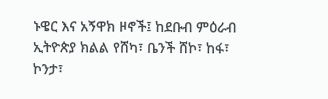ኑዌር እና አኝዋክ ዞኖች፤ ከደቡብ ምዕራብ ኢትዮጵያ ክልል የሸካ፣ ቤንች ሸኮ፣ ከፋ፣ ኮንታ፣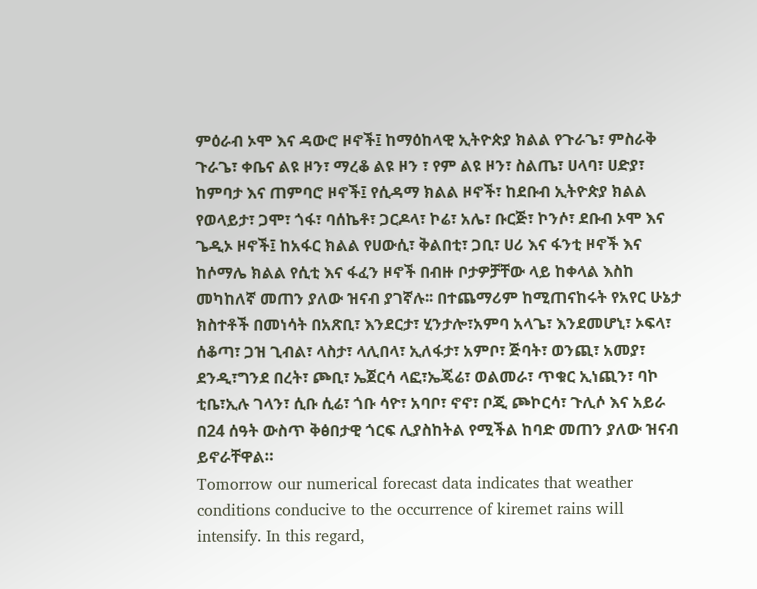ምዕራብ ኦሞ እና ዳውሮ ዞኖች፤ ከማዕከላዊ ኢትዮጵያ ክልል የጉራጌ፣ ምስራቅ ጉራጌ፣ ቀቤና ልዩ ዞን፣ ማረቆ ልዩ ዞን ፣ የም ልዩ ዞን፣ ስልጤ፣ ሀላባ፣ ሀድያ፣ ከምባታ እና ጠምባሮ ዞኖች፤ የሲዳማ ክልል ዞኖች፣ ከደቡብ ኢትዮጵያ ክልል የወላይታ፣ ጋሞ፣ ጎፋ፣ ባሰኬቶ፣ ጋርዶላ፣ ኮሬ፣ አሌ፣ ቡርጅ፣ ኮንሶ፣ ደቡብ ኦሞ እና ጌዲኦ ዞኖች፤ ከአፋር ክልል የሀውሲ፣ ቅልበቲ፣ ጋቢ፣ ሀሪ እና ፋንቲ ዞኖች እና ከሶማሌ ክልል የሲቲ እና ፋፈን ዞኖች በብዙ ቦታዎቻቸው ላይ ከቀላል እስከ መካከለኛ መጠን ያለው ዝናብ ያገኛሉ፡፡ በተጨማሪም ከሚጠናከሩት የአየር ሁኔታ ክስተቶች በመነሳት በአጽቢ፣ እንደርታ፣ ሂንታሎ፣አምባ አላጌ፣ እንደመሆኒ፣ ኦፍላ፣ ሰቆጣ፣ ጋዝ ጊብል፣ ላስታ፣ ላሊበላ፣ ኢለፋታ፣ አምቦ፣ ጅባት፣ ወንጪ፣ አመያ፣ ደንዲ፣ግንደ በረት፣ ጮቢ፣ ኤጀርሳ ላፎ፣ኤጄሬ፣ ወልመራ፣ ጥቁር ኢነጪን፣ ባኮ ቲቤ፣ኢሉ ገላን፣ ሲቡ ሲሬ፣ ጎቡ ሳዮ፣ አባቦ፣ ኖኖ፣ ቦጂ ጮኮርሳ፣ ጉሊሶ እና አይራ በ24 ሰዓት ውስጥ ቅፅበታዊ ጎርፍ ሊያስከትል የሚችል ከባድ መጠን ያለው ዝናብ ይኖራቸዋል።
Tomorrow our numerical forecast data indicates that weather conditions conducive to the occurrence of kiremet rains will intensify. In this regard,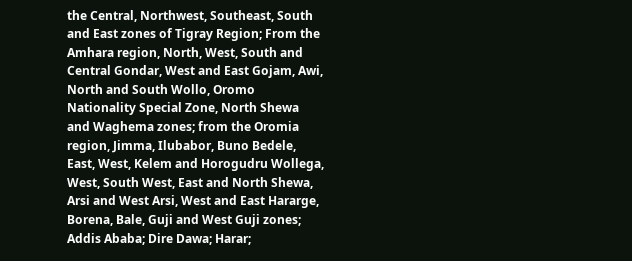the Central, Northwest, Southeast, South and East zones of Tigray Region; From the Amhara region, North, West, South and Central Gondar, West and East Gojam, Awi, North and South Wollo, Oromo Nationality Special Zone, North Shewa and Waghema zones; from the Oromia region, Jimma, Ilubabor, Buno Bedele, East, West, Kelem and Horogudru Wollega, West, South West, East and North Shewa, Arsi and West Arsi, West and East Hararge, Borena, Bale, Guji and West Guji zones; Addis Ababa; Dire Dawa; Harar;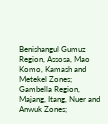Benishangul Gumuz Region, Assosa, Mao Komo, Kamash and Metekel Zones; Gambella Region, Majang, Itang, Nuer and Anwuk Zones;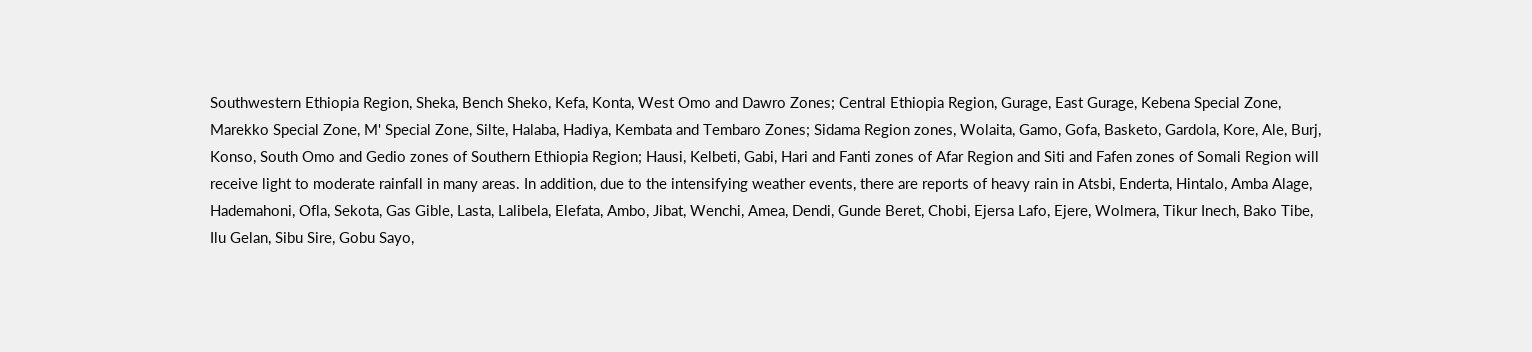Southwestern Ethiopia Region, Sheka, Bench Sheko, Kefa, Konta, West Omo and Dawro Zones; Central Ethiopia Region, Gurage, East Gurage, Kebena Special Zone, Marekko Special Zone, M' Special Zone, Silte, Halaba, Hadiya, Kembata and Tembaro Zones; Sidama Region zones, Wolaita, Gamo, Gofa, Basketo, Gardola, Kore, Ale, Burj, Konso, South Omo and Gedio zones of Southern Ethiopia Region; Hausi, Kelbeti, Gabi, Hari and Fanti zones of Afar Region and Siti and Fafen zones of Somali Region will receive light to moderate rainfall in many areas. In addition, due to the intensifying weather events, there are reports of heavy rain in Atsbi, Enderta, Hintalo, Amba Alage, Hademahoni, Ofla, Sekota, Gas Gible, Lasta, Lalibela, Elefata, Ambo, Jibat, Wenchi, Amea, Dendi, Gunde Beret, Chobi, Ejersa Lafo, Ejere, Wolmera, Tikur Inech, Bako Tibe, Ilu Gelan, Sibu Sire, Gobu Sayo,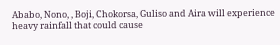Ababo, Nono, , Boji, Chokorsa, Guliso and Aira will experience heavy rainfall that could cause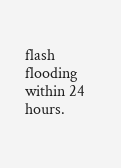flash flooding within 24 hours.